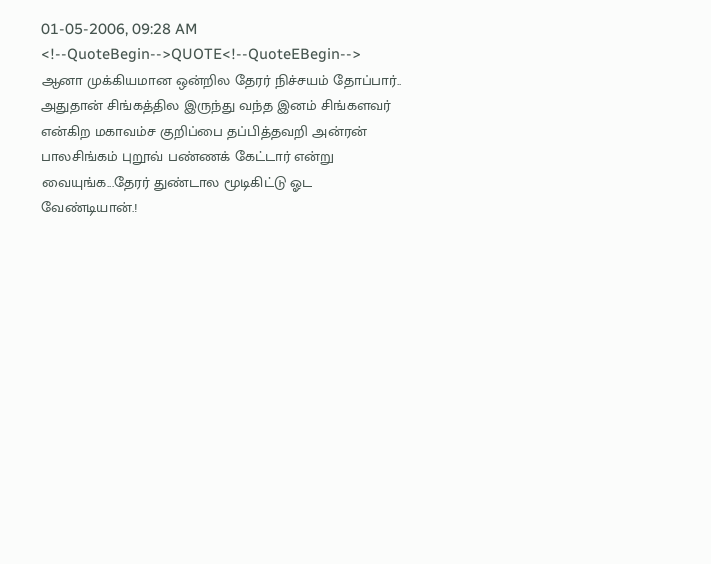01-05-2006, 09:28 AM
<!--QuoteBegin-->QUOTE<!--QuoteEBegin-->
ஆனா முக்கியமான ஒன்றில தேரர் நிச்சயம் தோப்பார்.. அதுதான் சிங்கத்தில இருந்து வந்த இனம் சிங்களவர் என்கிற மகாவம்ச குறிப்பை தப்பித்தவறி அன்ரன் பாலசிங்கம் புறூவ் பண்ணக் கேட்டார் என்று வையுங்க...தேரர் துண்டால மூடிகிட்டு ஓட வேண்டியான்.!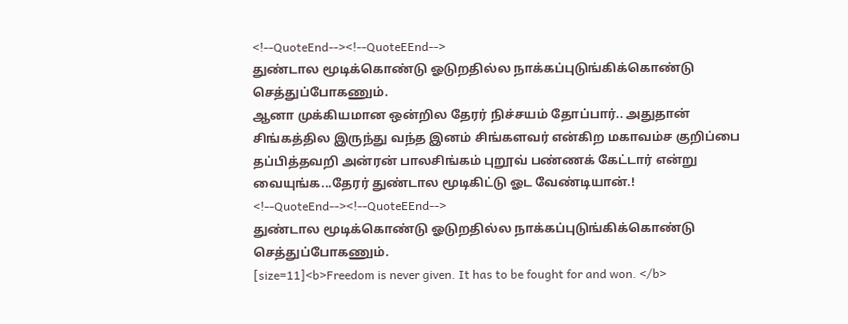<!--QuoteEnd--><!--QuoteEEnd-->
துண்டால மூடிக்கொண்டு ஓடுறதில்ல நாக்கப்புடுங்கிக்கொண்டு செத்துப்போகணும்.
ஆனா முக்கியமான ஒன்றில தேரர் நிச்சயம் தோப்பார்.. அதுதான் சிங்கத்தில இருந்து வந்த இனம் சிங்களவர் என்கிற மகாவம்ச குறிப்பை தப்பித்தவறி அன்ரன் பாலசிங்கம் புறூவ் பண்ணக் கேட்டார் என்று வையுங்க...தேரர் துண்டால மூடிகிட்டு ஓட வேண்டியான்.!
<!--QuoteEnd--><!--QuoteEEnd-->
துண்டால மூடிக்கொண்டு ஓடுறதில்ல நாக்கப்புடுங்கிக்கொண்டு செத்துப்போகணும்.
[size=11]<b>Freedom is never given. It has to be fought for and won. </b>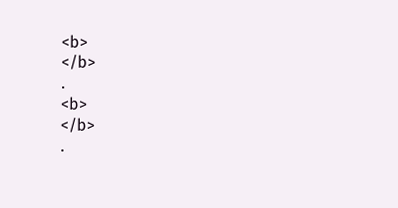<b>
</b>
.
<b>
</b>
.